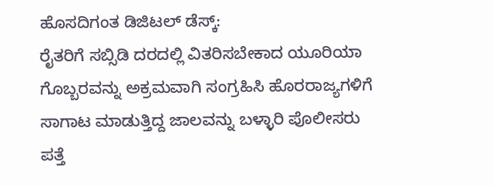ಹೊಸದಿಗಂತ ಡಿಜಿಟಲ್ ಡೆಸ್ಕ್:
ರೈತರಿಗೆ ಸಬ್ಸಿಡಿ ದರದಲ್ಲಿ ವಿತರಿಸಬೇಕಾದ ಯೂರಿಯಾ ಗೊಬ್ಬರವನ್ನು ಅಕ್ರಮವಾಗಿ ಸಂಗ್ರಹಿಸಿ ಹೊರರಾಜ್ಯಗಳಿಗೆ ಸಾಗಾಟ ಮಾಡುತ್ತಿದ್ದ ಜಾಲವನ್ನು ಬಳ್ಳಾರಿ ಪೊಲೀಸರು ಪತ್ತೆ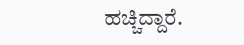ಹಚ್ಚಿದ್ದಾರೆ.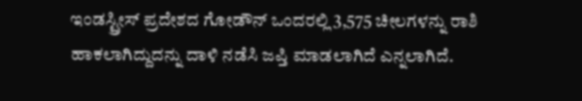ಇಂಡಸ್ಟ್ರೀಸ್ ಪ್ರದೇಶದ ಗೋಡೌನ್ ಒಂದರಲ್ಲಿ 3,575 ಚೀಲಗಳನ್ನು ರಾಶಿ ಹಾಕಲಾಗಿದ್ದುದನ್ನು ದಾಳಿ ನಡೆಸಿ ಜಪ್ತಿ ಮಾಡಲಾಗಿದೆ ಎನ್ನಲಾಗಿದೆ.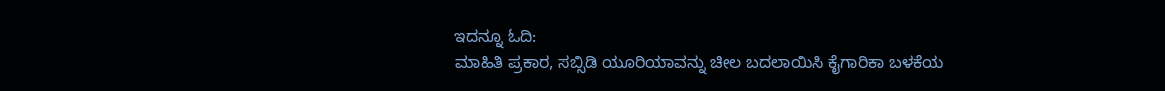ಇದನ್ನೂ ಓದಿ:
ಮಾಹಿತಿ ಪ್ರಕಾರ, ಸಬ್ಸಿಡಿ ಯೂರಿಯಾವನ್ನು ಚೀಲ ಬದಲಾಯಿಸಿ ಕೈಗಾರಿಕಾ ಬಳಕೆಯ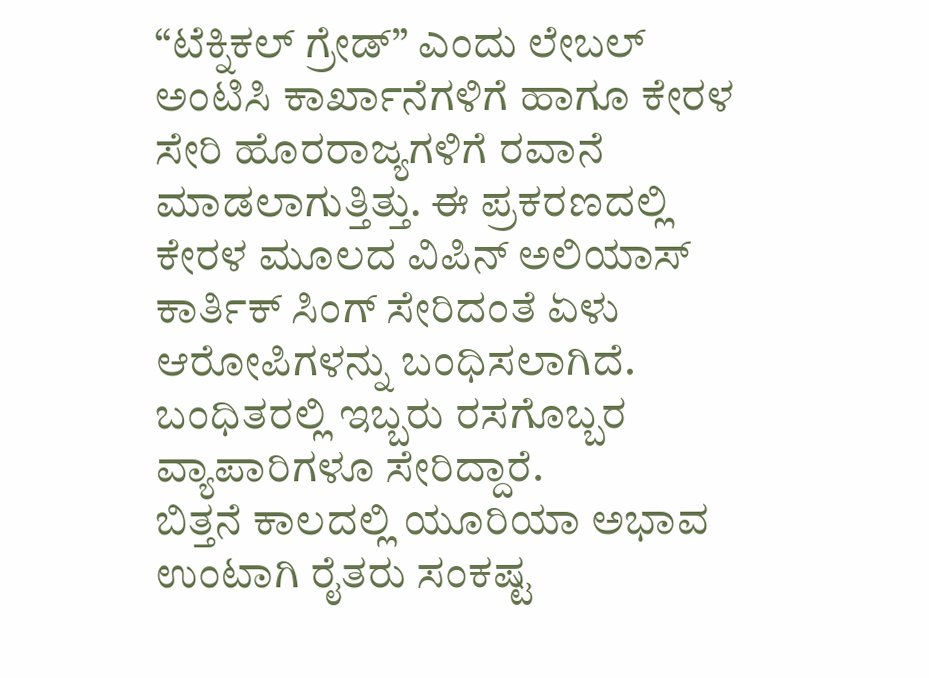“ಟೆಕ್ನಿಕಲ್ ಗ್ರೇಡ್” ಎಂದು ಲೇಬಲ್ ಅಂಟಿಸಿ ಕಾರ್ಖಾನೆಗಳಿಗೆ ಹಾಗೂ ಕೇರಳ ಸೇರಿ ಹೊರರಾಜ್ಯಗಳಿಗೆ ರವಾನೆ ಮಾಡಲಾಗುತ್ತಿತ್ತು. ಈ ಪ್ರಕರಣದಲ್ಲಿ ಕೇರಳ ಮೂಲದ ವಿಪಿನ್ ಅಲಿಯಾಸ್ ಕಾರ್ತಿಕ್ ಸಿಂಗ್ ಸೇರಿದಂತೆ ಏಳು ಆರೋಪಿಗಳನ್ನು ಬಂಧಿಸಲಾಗಿದೆ. ಬಂಧಿತರಲ್ಲಿ ಇಬ್ಬರು ರಸಗೊಬ್ಬರ ವ್ಯಾಪಾರಿಗಳೂ ಸೇರಿದ್ದಾರೆ.
ಬಿತ್ತನೆ ಕಾಲದಲ್ಲಿ ಯೂರಿಯಾ ಅಭಾವ ಉಂಟಾಗಿ ರೈತರು ಸಂಕಷ್ಟ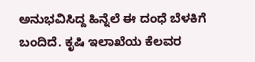ಅನುಭವಿಸಿದ್ದ ಹಿನ್ನೆಲೆ ಈ ದಂಧೆ ಬೆಳಕಿಗೆ ಬಂದಿದೆ. ಕೃಷಿ ಇಲಾಖೆಯ ಕೆಲವರ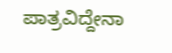ಪಾತ್ರವಿದ್ದೇನಾ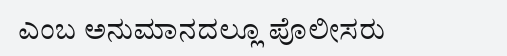ಎಂಬ ಅನುಮಾನದಲ್ಲೂ ಪೊಲೀಸರು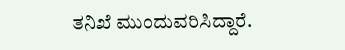ತನಿಖೆ ಮುಂದುವರಿಸಿದ್ದಾರೆ.